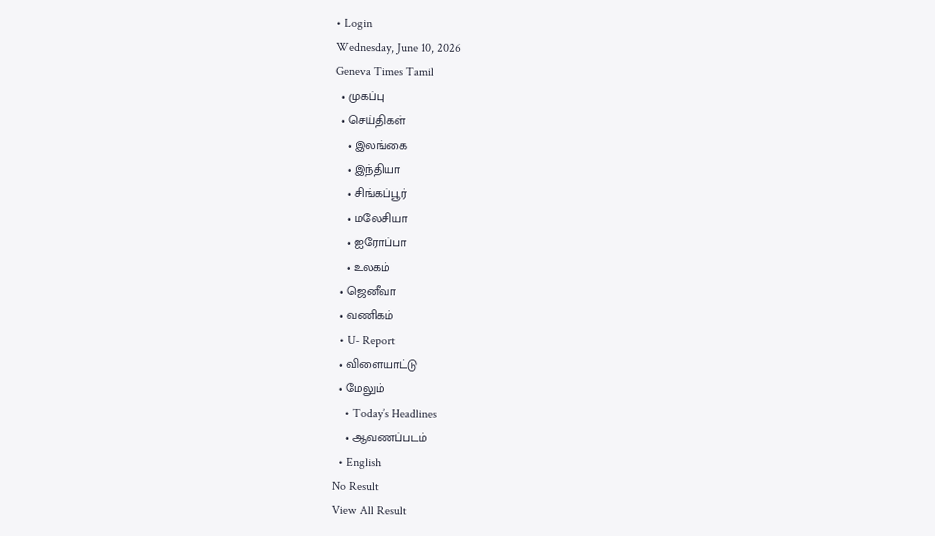• Login
Wednesday, June 10, 2026
Geneva Times Tamil
  • முகப்பு
  • செய்திகள்
    • இலங்கை
    • இந்தியா
    • சிங்கப்பூர்
    • மலேசியா
    • ஐரோப்பா
    • உலகம்
  • ஜெனீவா
  • வணிகம்
  • U- Report
  • விளையாட்டு
  • மேலும்
    • Today’s Headlines
    • ஆவணப்படம்
  • English
No Result
View All Result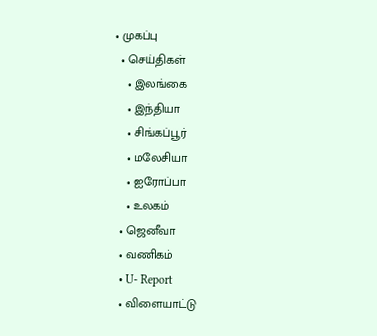• முகப்பு
  • செய்திகள்
    • இலங்கை
    • இந்தியா
    • சிங்கப்பூர்
    • மலேசியா
    • ஐரோப்பா
    • உலகம்
  • ஜெனீவா
  • வணிகம்
  • U- Report
  • விளையாட்டு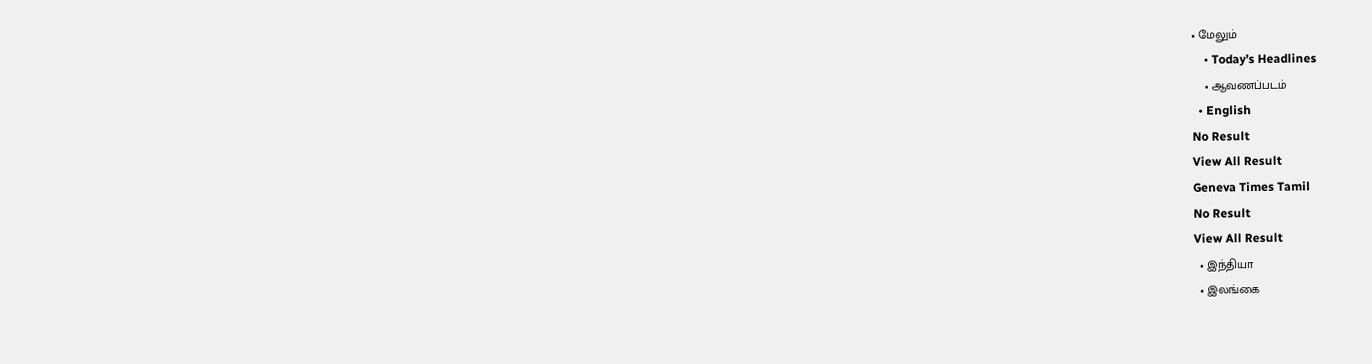• மேலும்
    • Today’s Headlines
    • ஆவணப்படம்
  • English
No Result
View All Result
Geneva Times Tamil
No Result
View All Result
  • இந்தியா
  • இலங்கை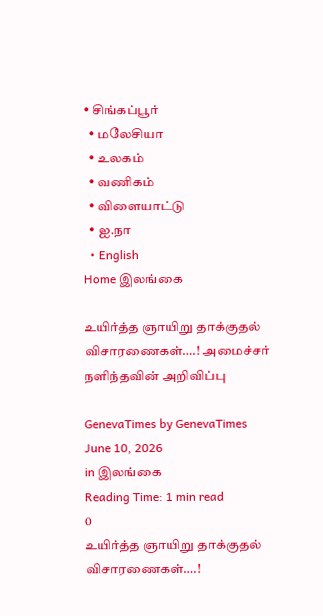• சிங்கப்பூர்
  • மலேசியா
  • உலகம்
  • வணிகம்
  • விளையாட்டு
  • ஐ.நா
  • English
Home இலங்கை

உயிர்த்த ஞாயிறு தாக்குதல் விசாரணைகள்….! அமைச்சர் நளிந்தவின் அறிவிப்பு

GenevaTimes by GenevaTimes
June 10, 2026
in இலங்கை
Reading Time: 1 min read
0
உயிர்த்த ஞாயிறு தாக்குதல் விசாரணைகள்….!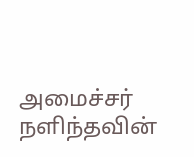அமைச்சர் நளிந்தவின்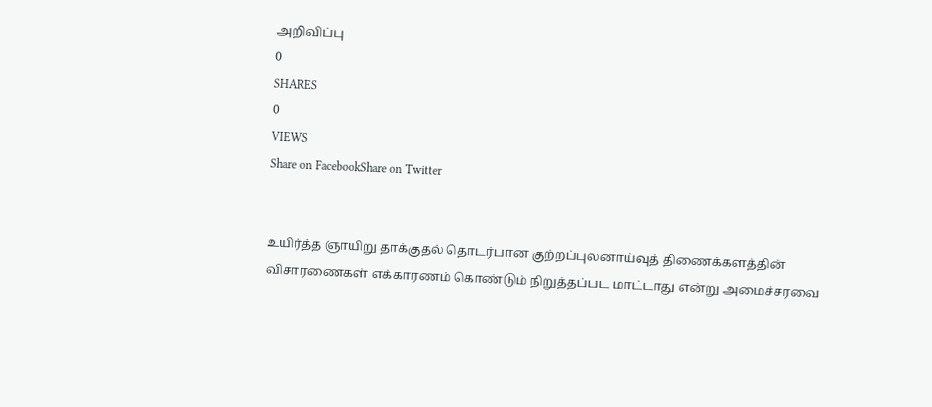அறிவிப்பு
0
SHARES
0
VIEWS
Share on FacebookShare on Twitter


உயிர்த்த ஞாயிறு தாக்குதல் தொடர்பான குற்றப்புலனாய்வுத் திணைக்களத்தின் விசாரணைகள் எக்காரணம் கொண்டும் நிறுத்தப்பட மாட்டாது என்று அமைச்சரவை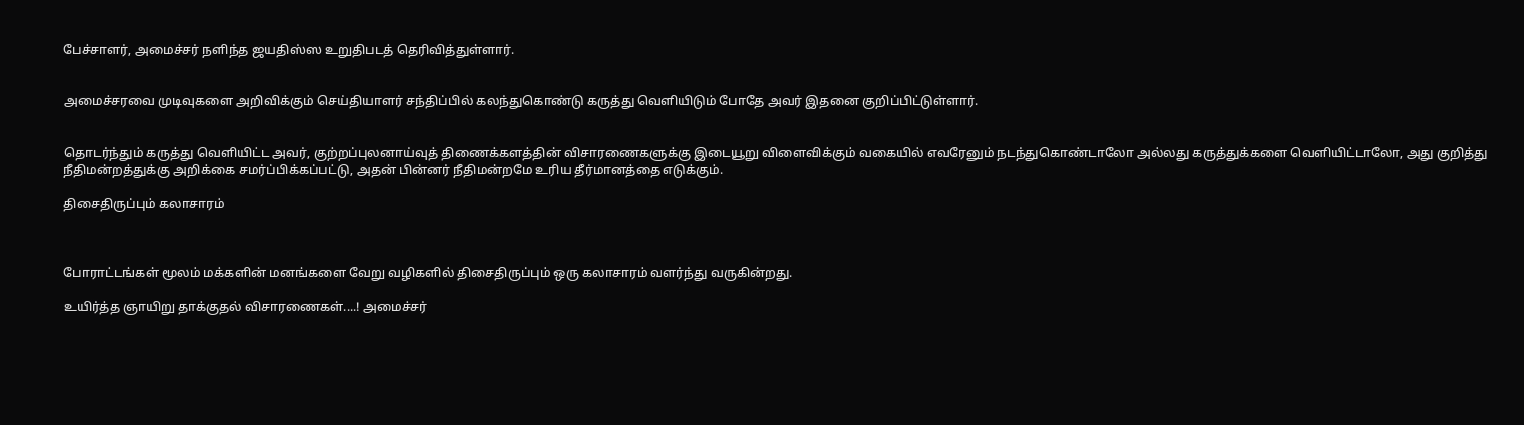பேச்சாளர், அமைச்சர் நளிந்த ஜயதிஸ்ஸ உறுதிபடத் தெரிவித்துள்ளார்.


அமைச்சரவை முடிவுகளை அறிவிக்கும் செய்தியாளர் சந்திப்பில் கலந்துகொண்டு கருத்து வெளியிடும் போதே அவர் இதனை குறிப்பிட்டுள்ளார்.


தொடர்ந்தும் கருத்து வெளியிட்ட அவர், குற்றப்புலனாய்வுத் திணைக்களத்தின் விசாரணைகளுக்கு இடையூறு விளைவிக்கும் வகையில் எவரேனும் நடந்துகொண்டாலோ அல்லது கருத்துக்களை வெளியிட்டாலோ, அது குறித்து நீதிமன்றத்துக்கு அறிக்கை சமர்ப்பிக்கப்பட்டு, அதன் பின்னர் நீதிமன்றமே உரிய தீர்மானத்தை எடுக்கும்.

திசைதிருப்பும் கலாசாரம்



போராட்டங்கள் மூலம் மக்களின் மனங்களை வேறு வழிகளில் திசைதிருப்பும் ஒரு கலாசாரம் வளர்ந்து வருகின்றது.

உயிர்த்த ஞாயிறு தாக்குதல் விசாரணைகள்....! அமைச்சர்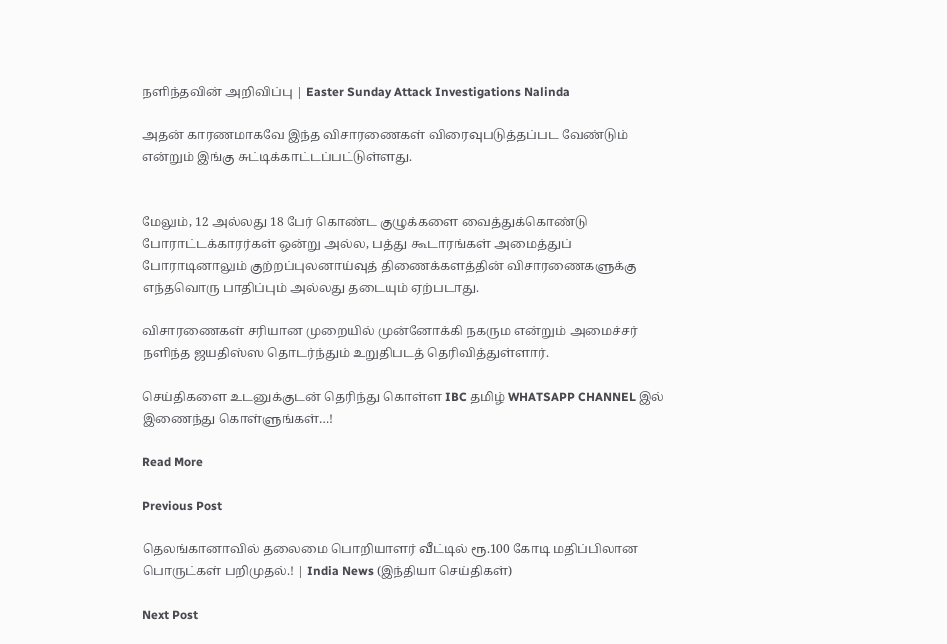நளிந்தவின் அறிவிப்பு | Easter Sunday Attack Investigations Nalinda

அதன் காரணமாகவே இந்த விசாரணைகள் விரைவுபடுத்தப்பட வேண்டும் என்றும் இங்கு சுட்டிக்காட்டப்பட்டுள்ளது.


மேலும், 12 அல்லது 18 பேர் கொண்ட குழுக்களை வைத்துக்கொண்டு போராட்டக்காரர்கள் ஒன்று அல்ல, பத்து கூடாரங்கள் அமைத்துப் போராடினாலும் குற்றப்புலனாய்வுத் திணைக்களத்தின் விசாரணைகளுக்கு எந்தவொரு பாதிப்பும் அல்லது தடையும் ஏற்படாது.

விசாரணைகள் சரியான முறையில் முன்னோக்கி நகரும என்றும் அமைச்சர் நளிந்த ஜயதிஸ்ஸ தொடர்ந்தும் உறுதிபடத் தெரிவித்துள்ளார்.

செய்திகளை உடனுக்குடன் தெரிந்து கொள்ள IBC தமிழ் WHATSAPP CHANNEL இல் இணைந்து கொள்ளுங்கள்…!

Read More

Previous Post

தெலங்கானாவில் தலைமை பொறியாளர் வீட்டில் ரூ.100 கோடி மதிப்பிலான பொருட்கள் பறிமுதல்.! | India News (இந்தியா செய்திகள்)

Next Post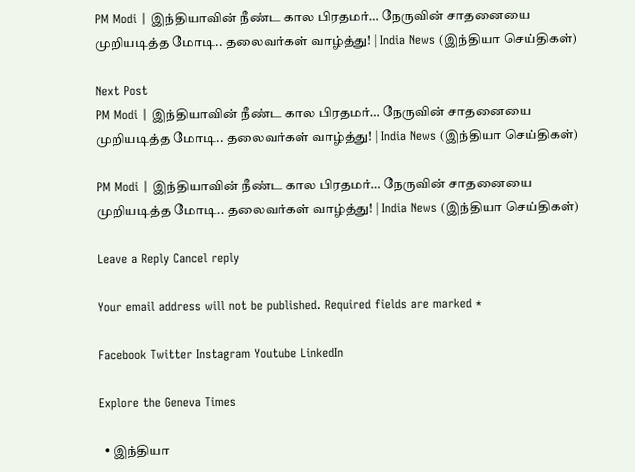PM Modi | இந்தியாவின் நீண்ட கால பிரதமர்… நேருவின் சாதனையை முறியடித்த மோடி.. தலைவர்கள் வாழ்த்து! | India News (இந்தியா செய்திகள்)

Next Post
PM Modi | இந்தியாவின் நீண்ட கால பிரதமர்… நேருவின் சாதனையை முறியடித்த மோடி.. தலைவர்கள் வாழ்த்து! | India News (இந்தியா செய்திகள்)

PM Modi | இந்தியாவின் நீண்ட கால பிரதமர்… நேருவின் சாதனையை முறியடித்த மோடி.. தலைவர்கள் வாழ்த்து! | India News (இந்தியா செய்திகள்)

Leave a Reply Cancel reply

Your email address will not be published. Required fields are marked *

Facebook Twitter Instagram Youtube LinkedIn

Explore the Geneva Times

  • இந்தியா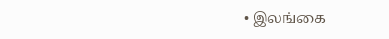• இலங்கை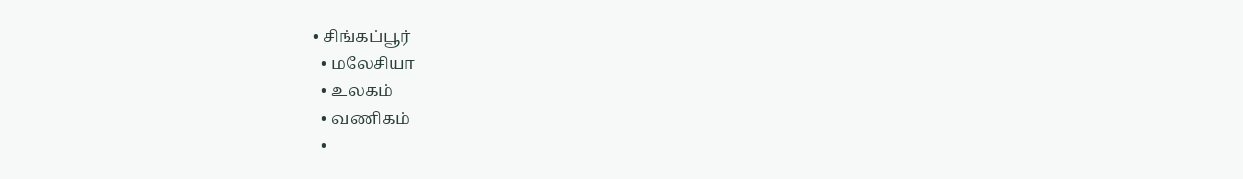• சிங்கப்பூர்
  • மலேசியா
  • உலகம்
  • வணிகம்
  •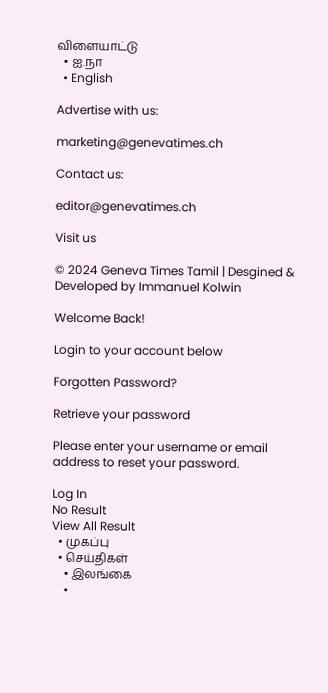விளையாட்டு
  • ஐ.நா
  • English

Advertise with us:

marketing@genevatimes.ch

Contact us:

editor@genevatimes.ch

Visit us

© 2024 Geneva Times Tamil | Desgined & Developed by Immanuel Kolwin

Welcome Back!

Login to your account below

Forgotten Password?

Retrieve your password

Please enter your username or email address to reset your password.

Log In
No Result
View All Result
  • முகப்பு
  • செய்திகள்
    • இலங்கை
    •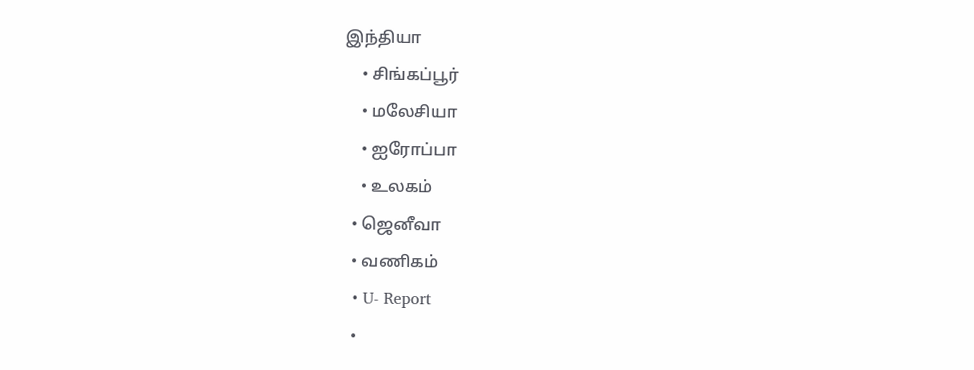இந்தியா
    • சிங்கப்பூர்
    • மலேசியா
    • ஐரோப்பா
    • உலகம்
  • ஜெனீவா
  • வணிகம்
  • U- Report
  •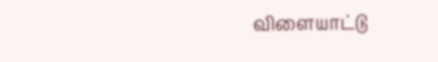விளையாட்டு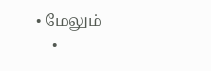• மேலும்
    •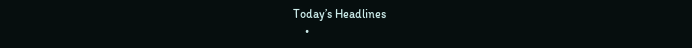Today’s Headlines
    •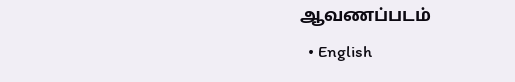ஆவணப்படம்
  • English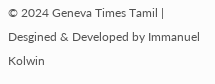© 2024 Geneva Times Tamil | Desgined & Developed by Immanuel Kolwin